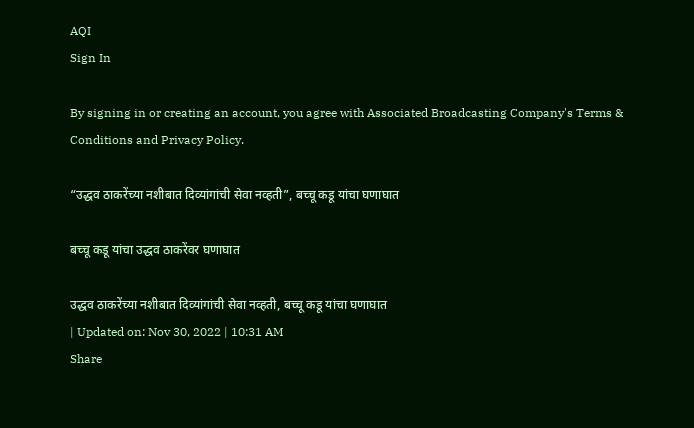AQI
Sign In

By signing in or creating an account, you agree with Associated Broadcasting Company's Terms & Conditions and Privacy Policy.

“उद्धव ठाकरेंच्या नशीबात दिव्यांगांची सेवा नव्हती”, बच्चू कडू यांचा घणाघात

बच्चू कडू यांचा उद्धव ठाकरेंवर घणाघात

उद्धव ठाकरेंच्या नशीबात दिव्यांगांची सेवा नव्हती, बच्चू कडू यांचा घणाघात
| Updated on: Nov 30, 2022 | 10:31 AM
Share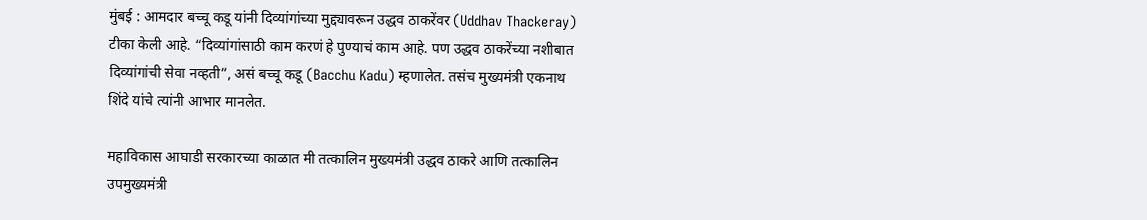मुंबई : आमदार बच्चू कडू यांनी दिव्यांगांच्या मुद्द्यावरून उद्धव ठाकरेंवर (Uddhav Thackeray) टीका केली आहे. “दिव्यांगांसाठी काम करणं हे पुण्याचं काम आहे. पण उद्धव ठाकरेंच्या नशीबात दिव्यांगांची सेवा नव्हती”, असं बच्चू कडू (Bacchu Kadu) म्हणालेत. तसंच मुख्यमंत्री एकनाथ शिंदे यांचे त्यांनी आभार मानलेत.

महाविकास आघाडी सरकारच्या काळात मी तत्कालिन मुख्यमंत्री उद्धव ठाकरे आणि तत्कालिन उपमुख्यमंत्री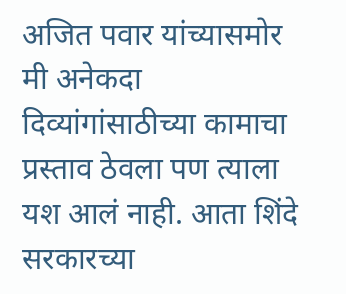अजित पवार यांच्यासमोर मी अनेकदा दिव्यांगांसाठीच्या कामाचा प्रस्ताव ठेवला पण त्याला यश आलं नाही. आता शिंदे सरकारच्या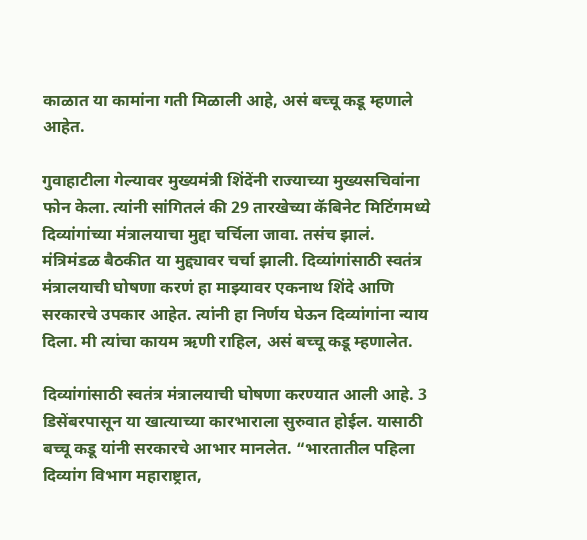काळात या कामांना गती मिळाली आहे, असं बच्चू कडू म्हणाले आहेत.

गुवाहाटीला गेल्यावर मुख्यमंत्री शिंदेंनी राज्याच्या मुख्यसचिवांना फोन केला. त्यांनी सांगितलं की 29 तारखेच्या कॅबिनेट मिटिंगमध्ये दिव्यांगांच्या मंत्रालयाचा मुद्दा चर्चिला जावा. तसंच झालं. मंत्रिमंडळ बैठकीत या मुद्द्यावर चर्चा झाली. दिव्यांगांसाठी स्वतंत्र मंत्रालयाची घोषणा करणं हा माझ्यावर एकनाथ शिंदे आणि सरकारचे उपकार आहेत. त्यांनी हा निर्णय घेऊन दिव्यांगांना न्याय दिला. मी त्यांचा कायम ऋणी राहिल, असं बच्चू कडू म्हणालेत.

दिव्यांगांसाठी स्वतंत्र मंत्रालयाची घोषणा करण्यात आली आहे. 3 डिसेंबरपासून या खात्याच्या कारभाराला सुरुवात होईल. यासाठी बच्चू कडू यांनी सरकारचे आभार मानलेत. “भारतातील पहिला दिव्यांग विभाग महाराष्ट्रात,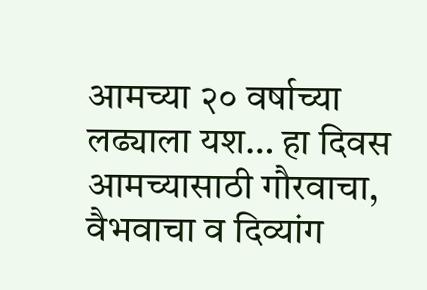आमच्या २० वर्षाच्या लढ्याला यश… हा दिवस आमच्यासाठी गौरवाचा, वैभवाचा व दिव्यांग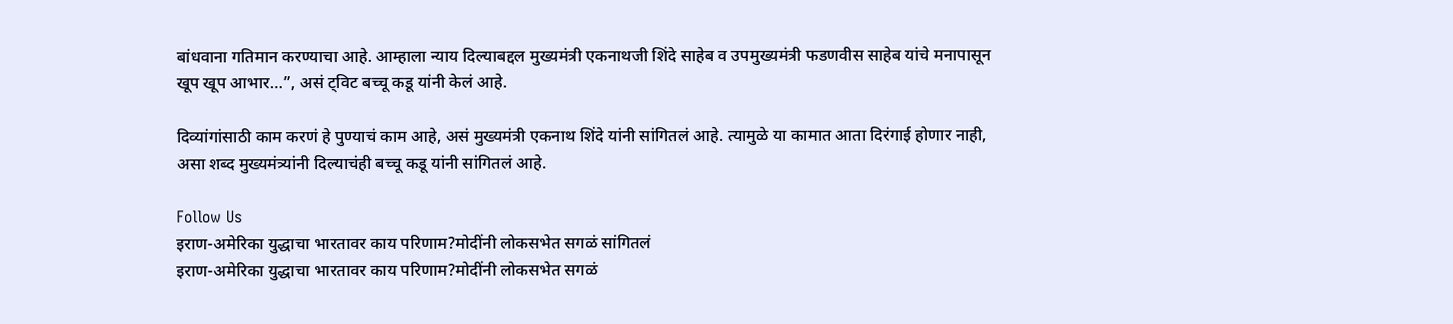बांधवाना गतिमान करण्याचा आहे. आम्हाला न्याय दिल्याबद्दल मुख्यमंत्री एकनाथजी शिंदे साहेब व उपमुख्यमंत्री फडणवीस साहेब यांचे मनापासून खूप खूप आभार…”, असं ट्विट बच्चू कडू यांनी केलं आहे.

दिव्यांगांसाठी काम करणं हे पुण्याचं काम आहे, असं मुख्यमंत्री एकनाथ शिंदे यांनी सांगितलं आहे. त्यामुळे या कामात आता दिरंगाई होणार नाही, असा शब्द मुख्यमंत्र्यांनी दिल्याचंही बच्चू कडू यांनी सांगितलं आहे.

Follow Us
इराण-अमेरिका युद्धाचा भारतावर काय परिणाम?मोदींनी लोकसभेत सगळं सांगितलं
इराण-अमेरिका युद्धाचा भारतावर काय परिणाम?मोदींनी लोकसभेत सगळं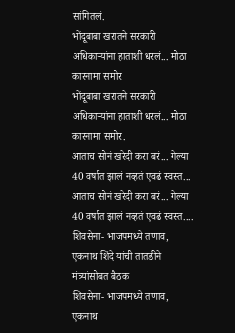सांगितलं.
भोंदूबाबा खरातने सरकारी अधिकाऱ्यांना हाताशी धरलं... मोठा कारनामा समोर
भोंदूबाबा खरातने सरकारी अधिकाऱ्यांना हाताशी धरलं... मोठा कारनामा समोर.
आताच सोनं खरेदी करा बरं... गेल्या 40 वर्षात झालं नव्हतं एवढं स्वस्त...
आताच सोनं खरेदी करा बरं... गेल्या 40 वर्षात झालं नव्हतं एवढं स्वस्त....
शिवसेना- भाजपमध्ये तणाव, एकनाथ शिंदे यांची तातडीने मंत्र्यांसोबत बैठक
शिवसेना- भाजपमध्ये तणाव, एकनाथ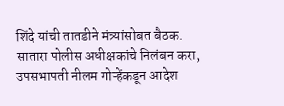शिंदे यांची तातडीने मंत्र्यांसोबत बैठक.
सातारा पोलीस अधीक्षकांचे निलंबन करा, उपसभापती नीलम गोऱ्हेंकडून आदेश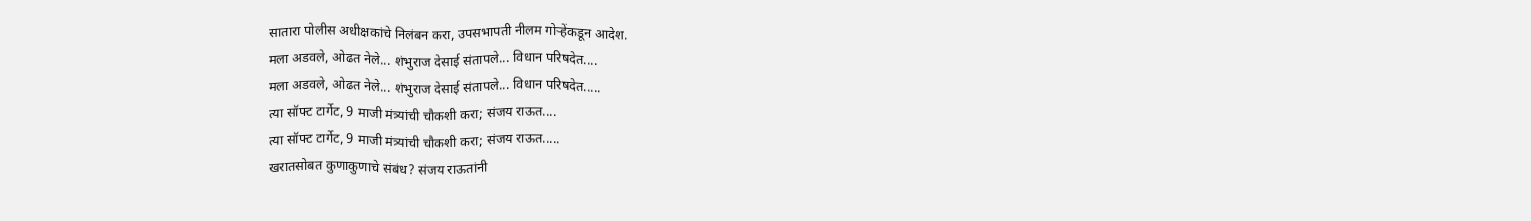सातारा पोलीस अधीक्षकांचे निलंबन करा, उपसभापती नीलम गोऱ्हेंकडून आदेश.
मला अडवले, ओढत नेले... शंभुराज देसाई संतापले... विधान परिषदेत....
मला अडवले, ओढत नेले... शंभुराज देसाई संतापले... विधान परिषदेत.....
त्या सॉफ्ट टार्गेट, 9 माजी मंत्र्यांची चौकशी करा; संजय राऊत....
त्या सॉफ्ट टार्गेट, 9 माजी मंत्र्यांची चौकशी करा; संजय राऊत.....
खरातसोबत कुणाकुणाचे संबंध? संजय राऊतांनी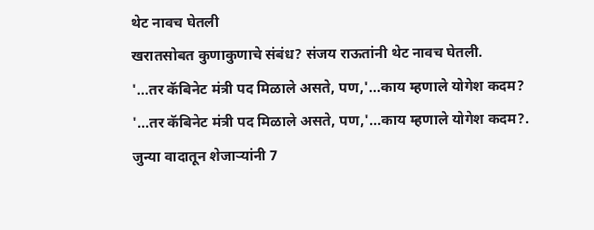थेट नावच घेतली
खरातसोबत कुणाकुणाचे संबंध? संजय राऊतांनी थेट नावच घेतली.
'...तर कॅबिनेट मंत्री पद मिळाले असते, पण,'...काय म्हणाले योगेश कदम?
'...तर कॅबिनेट मंत्री पद मिळाले असते, पण,'...काय म्हणाले योगेश कदम?.
जुन्या वादातून शेजाऱ्यांनी 7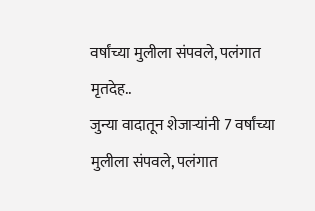वर्षांच्या मुलीला संपवले, पलंगात मृतदेह..
जुन्या वादातून शेजाऱ्यांनी 7 वर्षांच्या मुलीला संपवले, पलंगात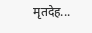मृतदेह...